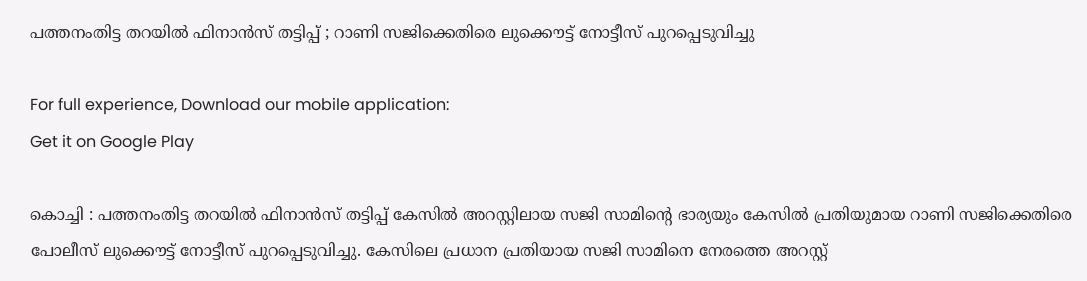പത്തനംതിട്ട തറയില്‍ ഫിനാന്‍സ് തട്ടിപ്പ് ; റാണി സജിക്കെതിരെ ലുക്കൌട്ട് നോട്ടീസ് പുറപ്പെടുവിച്ചു

For full experience, Download our mobile application:
Get it on Google Play

കൊച്ചി : പത്തനംതിട്ട തറയില്‍ ഫിനാന്‍സ് തട്ടിപ്പ് കേസില്‍ അറസ്റ്റിലായ സജി സാമിന്റെ ഭാര്യയും കേസില്‍ പ്രതിയുമായ റാണി സജിക്കെതിരെ പോലീസ് ലുക്കൌട്ട് നോട്ടീസ് പുറപ്പെടുവിച്ചു. കേസിലെ പ്രധാന പ്രതിയായ സജി സാമിനെ നേരത്തെ അറസ്റ്റ്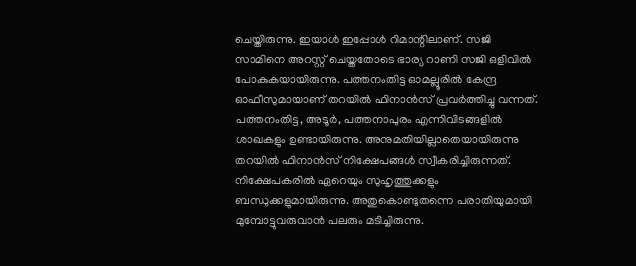ചെയ്തിരുന്നു. ഇയാള്‍ ഇപ്പോള്‍ റിമാന്റിലാണ്. സജി സാമിനെ അറസ്റ്റ് ചെയ്തതോടെ ഭാര്യ റാണി സജി ഒളിവില്‍ പോകുകയായിരുന്നു. പത്തനംതിട്ട ഓമല്ലൂരില്‍ കേന്ദ്ര ഓഫീസുമായാണ് തറയില്‍ ഫിനാന്‍സ് പ്രവര്‍ത്തിച്ചു വന്നത്. പത്തനംതിട്ട, അടൂര്‍, പത്തനാപുരം എന്നിവിടങ്ങളില്‍ ശാഖകളും ഉണ്ടായിരുന്നു. അനുമതിയില്ലാതെയായിരുന്നു തറയില്‍ ഫിനാന്‍സ് നിക്ഷേപങ്ങള്‍ സ്വീകരിച്ചിരുന്നത്. നിക്ഷേപകരില്‍ ഏറെയും സുഹൃത്തുക്കളും ബന്ധുക്കളുമായിരുന്നു. അതുകൊണ്ടുതന്നെ പരാതിയുമായി മുമ്പോട്ടുവരുവാന്‍ പലരും മടിച്ചിരുന്നു.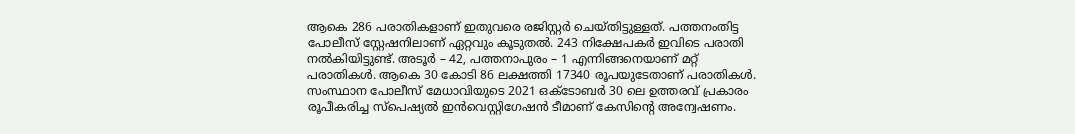ആകെ 286 പരാതികളാണ് ഇതുവരെ രജിസ്റ്റര്‍ ചെയ്തിട്ടുള്ളത്. പത്തനംതിട്ട പോലീസ് സ്റ്റേഷനിലാണ് ഏറ്റവും കൂടുതല്‍. 243 നിക്ഷേപകര്‍ ഇവിടെ പരാതി നല്‍കിയിട്ടുണ്ട്. അടൂര്‍ – 42, പത്തനാപുരം – 1 എന്നിങ്ങനെയാണ് മറ്റ് പരാതികള്‍. ആകെ 30 കോടി 86 ലക്ഷത്തി 17340 രൂപയുടേതാണ് പരാതികള്‍. സംസ്ഥാന പോലീസ് മേധാവിയുടെ 2021 ഒക്ടോബര്‍ 30 ലെ ഉത്തരവ് പ്രകാരം രൂപീകരിച്ച സ്പെഷ്യല്‍ ഇന്‍വെസ്റ്റിഗേഷന്‍ ടീമാണ് കേസിന്റെ അന്വേഷണം.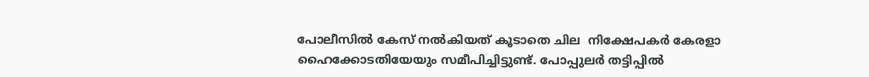പോലീസില്‍ കേസ് നല്‍കിയത് കൂടാതെ ചില  നിക്ഷേപകര്‍ കേരളാ ഹൈക്കോടതിയേയും സമീപിച്ചിട്ടുണ്ട്. പോപ്പുലര്‍ തട്ടിപ്പില്‍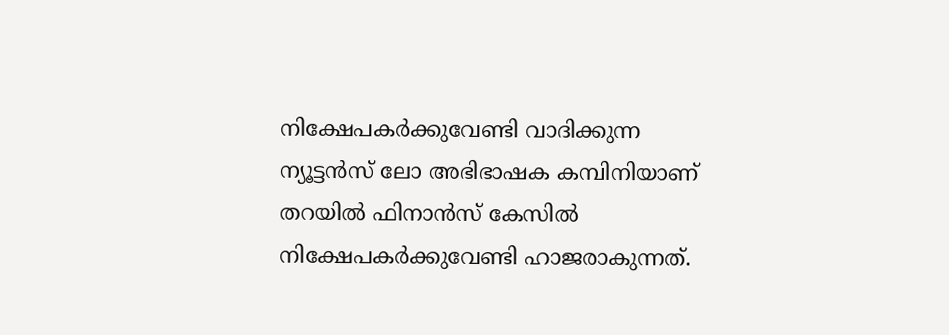നിക്ഷേപകര്‍ക്കുവേണ്ടി വാദിക്കുന്ന ന്യൂട്ടന്‍സ് ലോ അഭിഭാഷക കമ്പിനിയാണ് തറയില്‍ ഫിനാന്‍സ് കേസില്‍ നിക്ഷേപകര്‍ക്കുവേണ്ടി ഹാജരാകുന്നത്.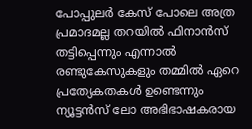പോപ്പുലര്‍ കേസ് പോലെ അത്ര പ്രമാദമല്ല തറയില്‍ ഫിനാന്‍സ് തട്ടിപ്പെന്നും എന്നാല്‍ രണ്ടുകേസുകളും തമ്മില്‍ ഏറെ പ്രത്യേകതകള്‍ ഉണ്ടെന്നും ന്യൂട്ടന്‍സ് ലോ അഭിഭാഷകരായ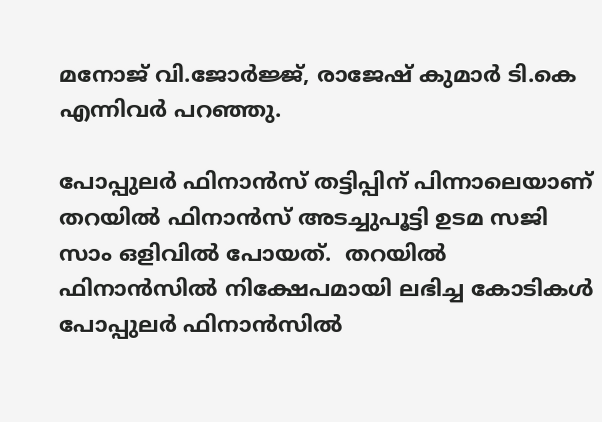മനോജ്‌ വി.ജോര്‍ജ്ജ്, രാജേഷ് കുമാര്‍ ടി.കെ എന്നിവര്‍ പറഞ്ഞു.

പോപ്പുലര്‍ ഫിനാന്‍സ് തട്ടിപ്പിന് പിന്നാലെയാണ് തറയില്‍ ഫിനാന്‍സ് അടച്ചുപൂട്ടി ഉടമ സജി സാം ഒളിവില്‍ പോയത്.  തറയില്‍ ഫിനാന്‍സില്‍ നിക്ഷേപമായി ലഭിച്ച കോടികള്‍ പോപ്പുലര്‍ ഫിനാന്‍സില്‍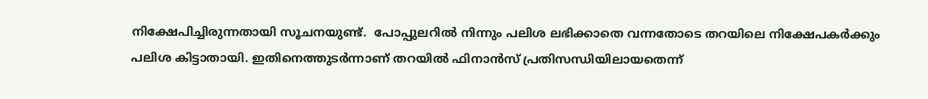നിക്ഷേപിച്ചിരുന്നതായി സൂചനയുണ്ട്.  പോപ്പുലറില്‍ നിന്നും പലിശ ലഭിക്കാതെ വന്നതോടെ തറയിലെ നിക്ഷേപകര്‍ക്കും പലിശ കിട്ടാതായി. ഇതിനെത്തുടര്‍ന്നാണ് തറയില്‍ ഫിനാന്‍സ് പ്രതിസന്ധിയിലായതെന്ന്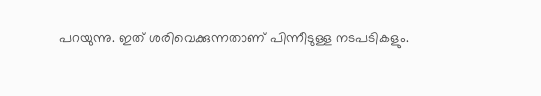പറയുന്നു. ഇത് ശരിവെക്കുന്നതാണ് പിന്നീടുള്ള നടപടികളും.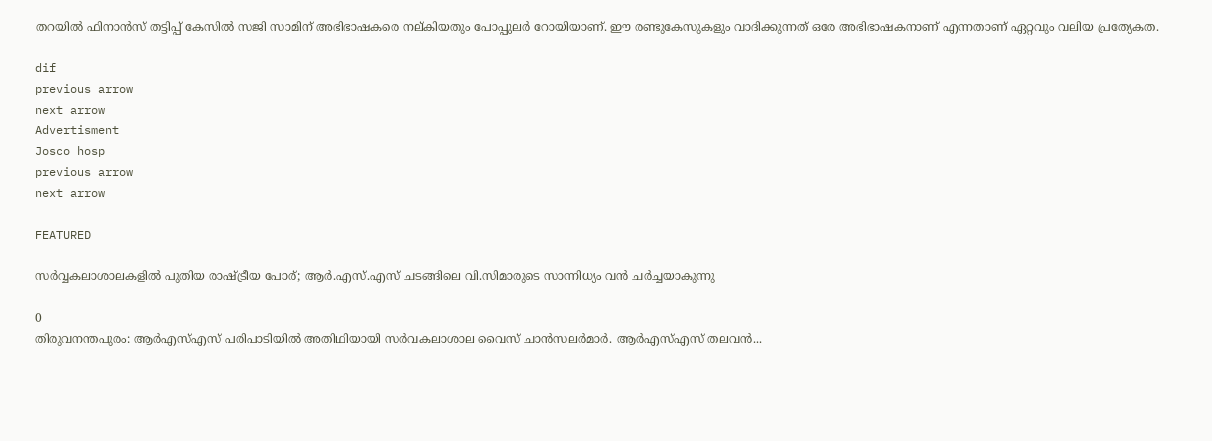തറയില്‍ ഫിനാന്‍സ് തട്ടിപ്പ് കേസില്‍ സജി സാമിന് അഭിഭാഷകരെ നല്കിയതും പോപ്പുലര്‍ റോയിയാണ്. ഈ രണ്ടുകേസുകളും വാദിക്കുന്നത് ഒരേ അഭിഭാഷകനാണ് എന്നതാണ് ഏറ്റവും വലിയ പ്രത്യേകത.

dif
previous arrow
next arrow
Advertisment
Josco hosp
previous arrow
next arrow

FEATURED

സർവ്വകലാശാലകളിൽ പുതിയ രാഷ്ട്രീയ പോര്; ആർ.എസ്.എസ് ചടങ്ങിലെ വി.സിമാരുടെ സാന്നിധ്യം വൻ ചർച്ചയാകുന്നു

0
തിരുവനന്തപുരം: ആർഎസ്എസ് പരിപാടിയിൽ അതിഥിയായി സർവകലാശാല വൈസ് ചാൻസലർമാർ. ആർഎസ്എസ് തലവൻ...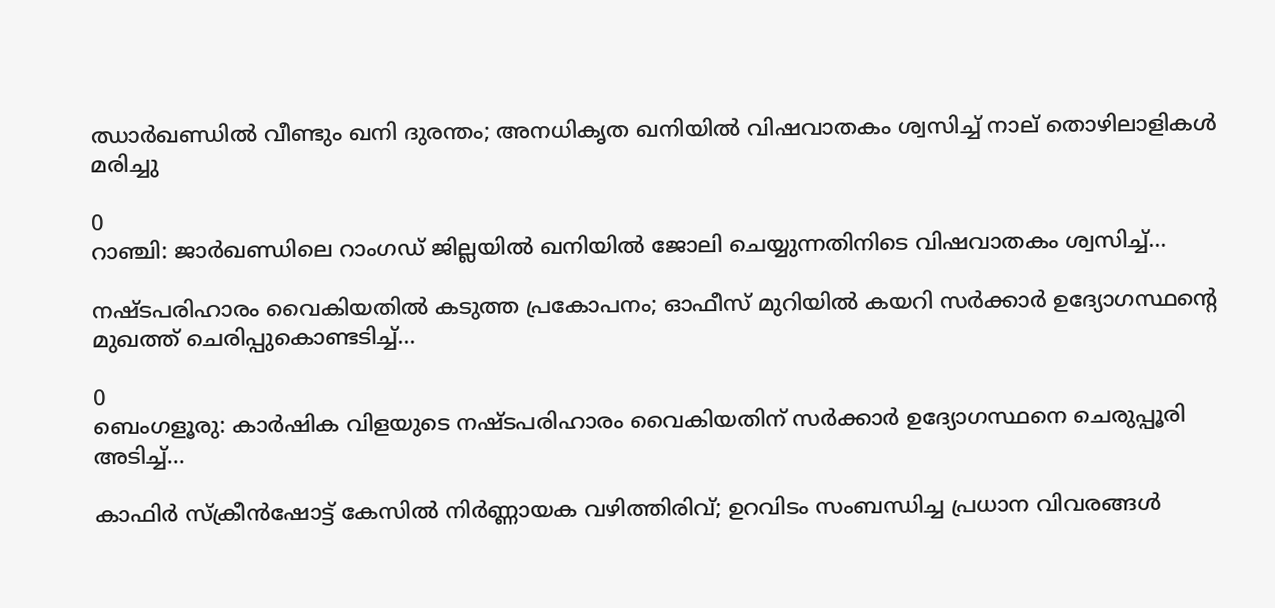ഝാർഖണ്ഡിൽ വീണ്ടും ഖനി ദുരന്തം; അനധികൃത ഖനിയിൽ വിഷവാതകം ശ്വസിച്ച് നാല് തൊഴിലാളികൾ മരിച്ചു

0
റാഞ്ചി: ജാര്‍ഖണ്ഡിലെ റാംഗഡ് ജില്ലയിൽ ഖനിയില്‍ ജോലി ചെയ്യുന്നതിനിടെ വിഷവാതകം ശ്വസിച്ച്...

നഷ്ടപരിഹാരം വൈകിയതിൽ കടുത്ത പ്രകോപനം; ഓഫീസ് മുറിയിൽ കയറി സർക്കാർ ഉദ്യോഗസ്ഥന്റെ മുഖത്ത് ചെരിപ്പുകൊണ്ടടിച്ച്...

0
ബെംഗളൂരു: കാർഷിക വിളയുടെ നഷ്ടപരിഹാരം വൈകിയതിന് സര്‍ക്കാര്‍ ഉദ്യോഗസ്ഥനെ ചെരുപ്പൂരി അടിച്ച്...

കാഫിർ സ്ക്രീൻഷോട്ട് കേസിൽ നിർണ്ണായക വഴിത്തിരിവ്; ഉറവിടം സംബന്ധിച്ച പ്രധാന വിവരങ്ങൾ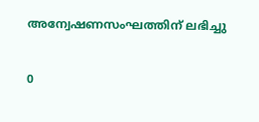അന്വേഷണസംഘത്തിന് ലഭിച്ചു

0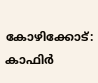കോഴിക്കോട്: കാഫിര്‍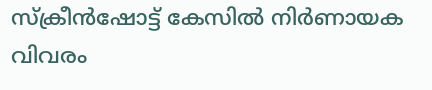സ്‌ക്രീന്‍ഷോട്ട് കേസില്‍ നിര്‍ണായക വിവരം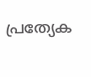പ്രത്യേക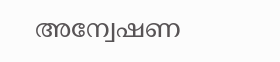അന്വേഷണ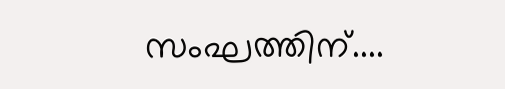സംഘത്തിന്....